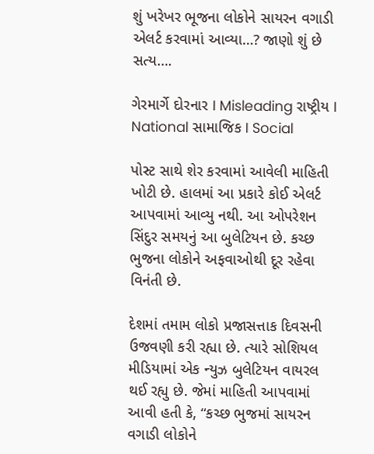શું ખરેખર ભૂજના લોકોને સાયરન વગાડી એલર્ટ કરવામાં આવ્યા…? જાણો શું છે સત્ય….

ગેરમાર્ગે દોરનાર I Misleading રાષ્ટ્રીય I National સામાજિક I Social

પોસ્ટ સાથે શેર કરવામાં આવેલી માહિતી ખોટી છે. હાલમાં આ પ્રકારે કોઈ એલર્ટ આપવામાં આવ્યુ નથી. આ ઓપરેશન સિંદુર સમયનું આ બુલેટિયન છે. કચ્છ ભુજના લોકોને અફવાઓથી દૂર રહેવા વિનંતી છે.

દેશમાં તમામ લોકો પ્રજાસત્તાક દિવસની ઉજવણી કરી રહ્યા છે. ત્યારે સોશિયલ મીડિયામાં એક ન્યુઝ બુલેટિયન વાયરલ થઈ રહ્યુ છે. જેમાં માહિતી આપવામાં આવી હતી કે, “કચ્છ ભુજમાં સાયરન વગાડી લોકોને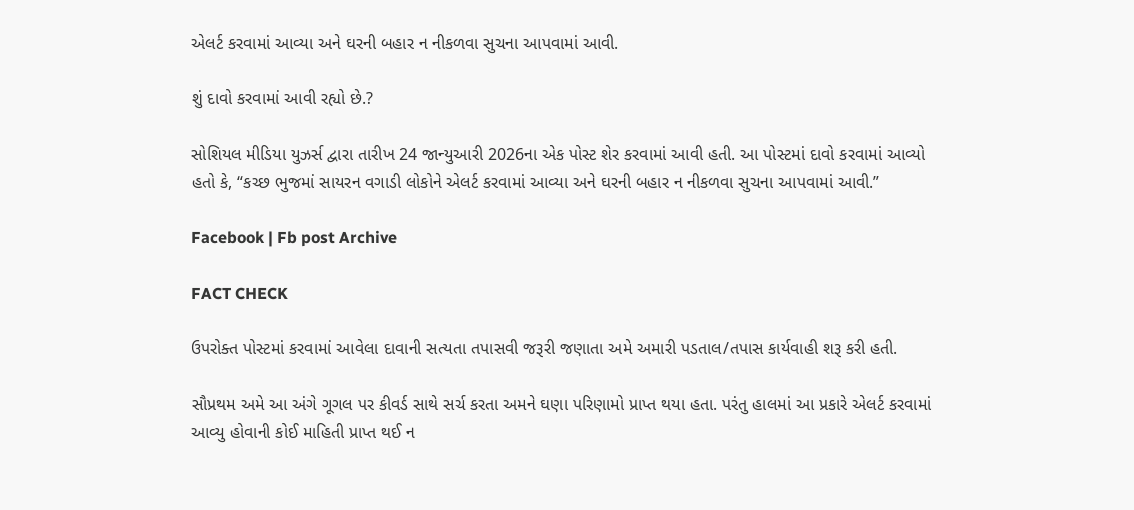એલર્ટ કરવામાં આવ્યા અને ઘરની બહાર ન નીકળવા સુચના આપવામાં આવી.

શું દાવો કરવામાં આવી રહ્યો છે.?

સોશિયલ મીડિયા યુઝર્સ દ્વારા તારીખ 24 જાન્યુઆરી 2026ના એક પોસ્ટ શેર કરવામાં આવી હતી. આ પોસ્ટમાં દાવો કરવામાં આવ્યો હતો કે, “કચ્છ ભુજમાં સાયરન વગાડી લોકોને એલર્ટ કરવામાં આવ્યા અને ઘરની બહાર ન નીકળવા સુચના આપવામાં આવી.”

Facebook | Fb post Archive

FACT CHECK

ઉપરોક્ત પોસ્ટમાં કરવામાં આવેલા દાવાની સત્યતા તપાસવી જરૂરી જણાતા અમે અમારી પડતાલ/તપાસ કાર્યવાહી શરૂ કરી હતી.

સૌપ્રથમ અમે આ અંગે ગૂગલ પર કીવર્ડ સાથે સર્ચ કરતા અમને ઘણા પરિણામો પ્રાપ્ત થયા હતા. પરંતુ હાલમાં આ પ્રકારે એલર્ટ કરવામાં આવ્યુ હોવાની કોઈ માહિતી પ્રાપ્ત થઈ ન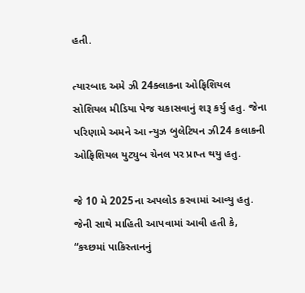હતી.

ત્યારબાદ અમે ઝી 24ક્લાકના ઓફિશિયલ સોશિયલ મીડિયા પેજ ચકાસવાનું શરૂ કર્યુ હતુ. જેના પરિણામે અમને આ ન્યુઝ બુલેટિયન ઝી24 કલાકની ઓફિશિયલ યુટ્યુબ ચેનલ પર પ્રાપ્ત થયુ હતુ.

જે 10 મે 2025ના અપલોડ કરવામાં આવ્યુ હતુ. જેની સાથે માહિતી આપવામાં આવી હતી કે, “કચ્છમાં પાકિસ્તાનનું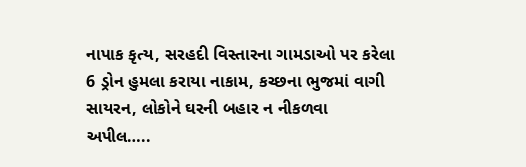નાપાક કૃત્ય, સરહદી વિસ્તારના ગામડાઓ પર કરેલા 6 ડ્રોન હુમલા કરાયા નાકામ, કચ્છના ભુજમાં વાગી સાયરન, લોકોને ઘરની બહાર ન નીકળવા અપીલ…..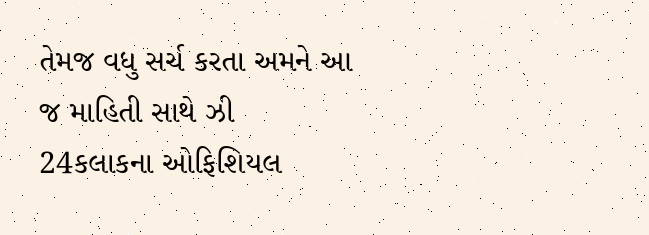તેમજ વધુ સર્ચ કરતા અમને આ જ માહિતી સાથે ઝી 24કલાકના ઓફિશિયલ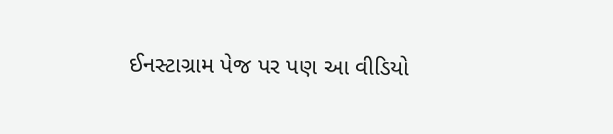ઈનસ્ટાગ્રામ પેજ પર પણ આ વીડિયો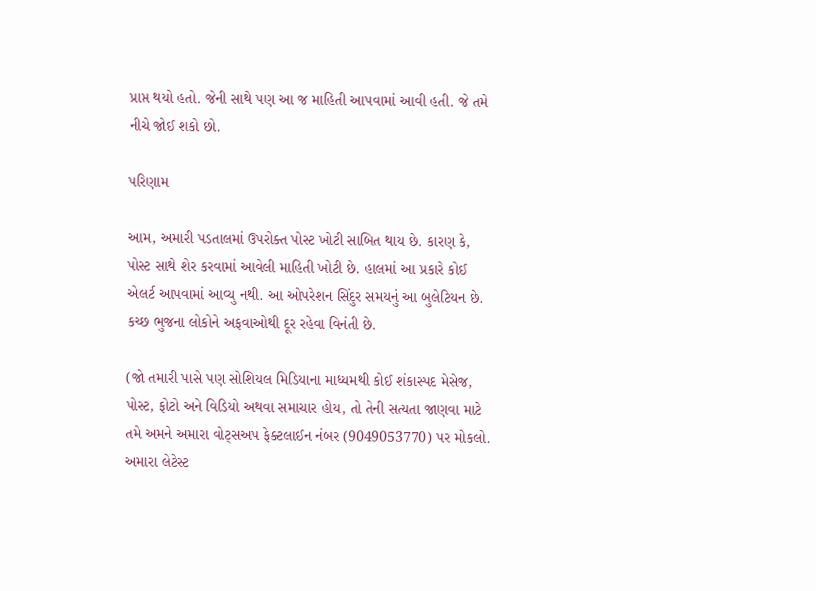પ્રાપ્ત થયો હતો. જેની સાથે પણ આ જ માહિતી આપવામાં આવી હતી. જે તમે નીચે જોઈ શકો છો.

પરિણામ

આમ, અમારી પડતાલમાં ઉપરોક્ત પોસ્ટ ખોટી સાબિત થાય છે. કારણ કે, પોસ્ટ સાથે શેર કરવામાં આવેલી માહિતી ખોટી છે. હાલમાં આ પ્રકારે કોઈ એલર્ટ આપવામાં આવ્યુ નથી. આ ઓપરેશન સિંદુર સમયનું આ બુલેટિયન છે. કચ્છ ભુજના લોકોને અફવાઓથી દૂર રહેવા વિનંતી છે.

(જો તમારી પાસે પણ સોશિયલ મિડિયાના માધ્યમથી કોઈ શંકાસ્પદ મેસેજ, પોસ્ટ, ફોટો અને વિડિયો અથવા સમાચાર હોય, તો તેની સત્યતા જાણવા માટે તમે અમને અમારા વોટ્સઅપ ફેક્ટલાઈન નંબર (9049053770) પર મોકલો. અમારા લેટેસ્ટ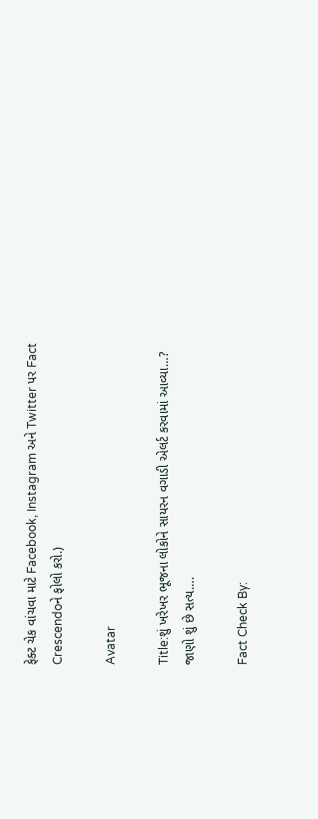ફેક્ટ ચેક વાંચવા માટે Facebook, Instagram અને Twitter પર Fact Crescendoને ફોલો કરો.)

Avatar

Title:શું ખરેખર ભૂજના લોકોને સાયરન વગાડી એલર્ટ કરવામાં આવ્યા…? જાણો શું છે સત્ય….

Fact Check By: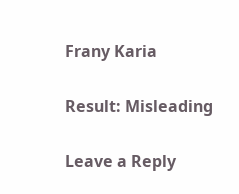Frany Karia

Result: Misleading

Leave a Reply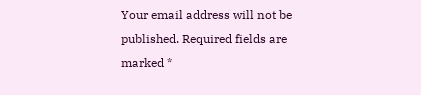Your email address will not be published. Required fields are marked *